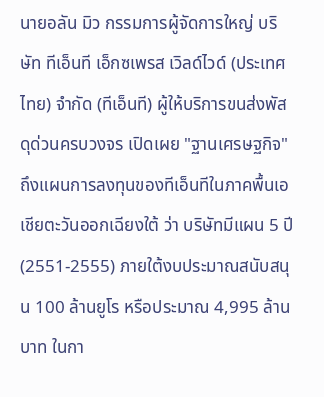นายอลัน มิว กรรมการผู้จัดการใหญ่ บริษัท ทีเอ็นที เอ็กซเพรส เวิลด์ไวด์ (ประเทศไทย) จำกัด (ทีเอ็นที) ผู้ให้บริการขนส่งพัสดุด่วนครบวงจร เปิดเผย "ฐานเศรษฐกิจ" ถึงแผนการลงทุนของทีเอ็นทีในภาคพื้นเอเชียตะวันออกเฉียงใต้ ว่า บริษัทมีแผน 5 ปี (2551-2555) ภายใต้งบประมาณสนับสนุน 100 ล้านยูโร หรือประมาณ 4,995 ล้านบาท ในกา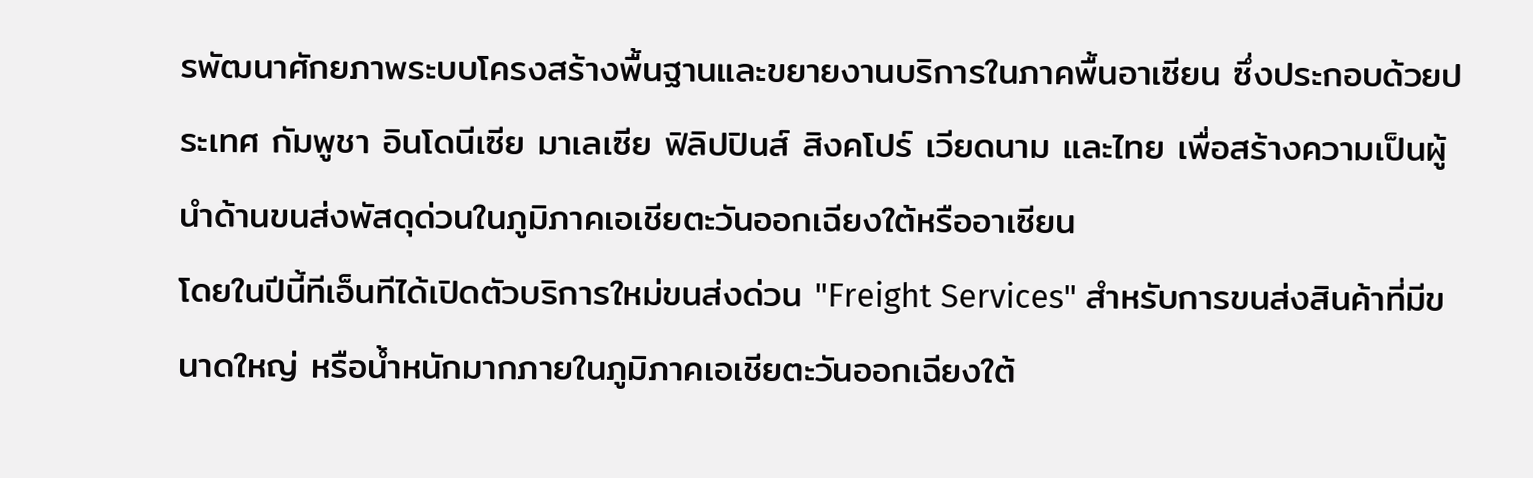รพัฒนาศักยภาพระบบโครงสร้างพื้นฐานและขยายงานบริการในภาคพื้นอาเซียน ซึ่งประกอบด้วยประเทศ กัมพูชา อินโดนีเซีย มาเลเซีย ฟิลิปปินส์ สิงคโปร์ เวียดนาม และไทย เพื่อสร้างความเป็นผู้นำด้านขนส่งพัสดุด่วนในภูมิภาคเอเชียตะวันออกเฉียงใต้หรืออาเซียน
โดยในปีนี้ทีเอ็นทีได้เปิดตัวบริการใหม่ขนส่งด่วน "Freight Services" สำหรับการขนส่งสินค้าที่มีขนาดใหญ่ หรือน้ำหนักมากภายในภูมิภาคเอเชียตะวันออกเฉียงใต้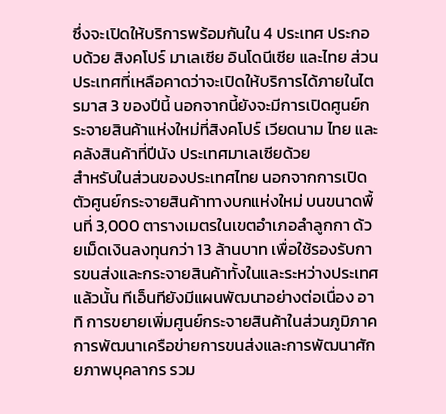ซึ่งจะเปิดให้บริการพร้อมกันใน 4 ประเทศ ประกอบด้วย สิงคโปร์ มาเลเซีย อินโดนีเซีย และไทย ส่วนประเทศที่เหลือคาดว่าจะเปิดให้บริการได้ภายในไตรมาส 3 ของปีนี้ นอกจากนี้ยังจะมีการเปิดศูนย์กระจายสินค้าแห่งใหม่ที่สิงคโปร์ เวียดนาม ไทย และคลังสินค้าที่ปีนัง ประเทศมาเลเซียด้วย
สำหรับในส่วนของประเทศไทย นอกจากการเปิดตัวศูนย์กระจายสินค้าทางบกแห่งใหม่ บนขนาดพื้นที่ 3,000 ตารางเมตรในเขตอำเภอลำลูกกา ด้วยเม็ดเงินลงทุนกว่า 13 ล้านบาท เพื่อใช้รองรับการขนส่งและกระจายสินค้าทั้งในและระหว่างประเทศแล้วนั้น ทีเอ็นทียังมีแผนพัฒนาอย่างต่อเนื่อง อาทิ การขยายเพิ่มศูนย์กระจายสินค้าในส่วนภูมิภาค การพัฒนาเครือข่ายการขนส่งและการพัฒนาศักยภาพบุคลากร รวม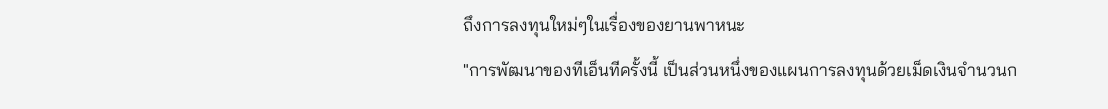ถึงการลงทุนใหม่ๆในเรื่องของยานพาหนะ
"การพัฒนาของทีเอ็นทีครั้งนี้ เป็นส่วนหนึ่งของแผนการลงทุนด้วยเม็ดเงินจำนวนก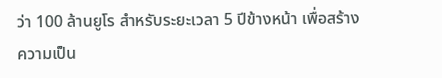ว่า 100 ล้านยูโร สำหรับระยะเวลา 5 ปีข้างหน้า เพื่อสร้างความเป็น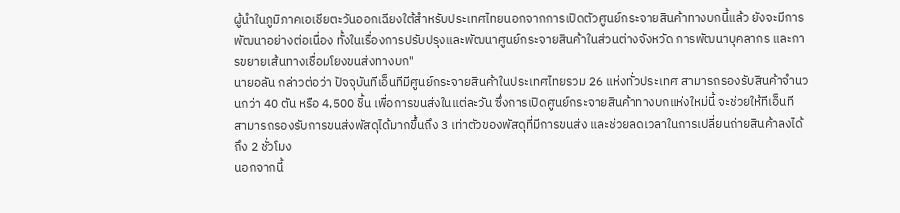ผู้นำในภูมิภาคเอเชียตะวันออกเฉียงใต้สำหรับประเทศไทยนอกจากการเปิดตัวศูนย์กระจายสินค้าทางบกนี้แล้ว ยังจะมีการพัฒนาอย่างต่อเนื่อง ทั้งในเรื่องการปรับปรุงและพัฒนาศูนย์กระจายสินค้าในส่วนต่างจังหวัด การพัฒนาบุคลากร และการขยายเส้นทางเชื่อมโยงขนส่งทางบก"
นายอลัน กล่าวต่อว่า ปัจจุบันทีเอ็นทีมีศูนย์กระจายสินค้าในประเทศไทยรวม 26 แห่งทั่วประเทศ สามารถรองรับสินค้าจำนวนกว่า 40 ตัน หรือ 4,500 ชิ้น เพื่อการขนส่งในแต่ละวัน ซึ่งการเปิดศูนย์กระจายสินค้าทางบกแห่งใหม่นี้ จะช่วยให้ทีเอ็นที สามารถรองรับการขนส่งพัสดุได้มากขึ้นถึง 3 เท่าตัวของพัสดุที่มีการขนส่ง และช่วยลดเวลาในการเปลี่ยนถ่ายสินค้าลงได้ถึง 2 ชั่วโมง
นอกจากนี้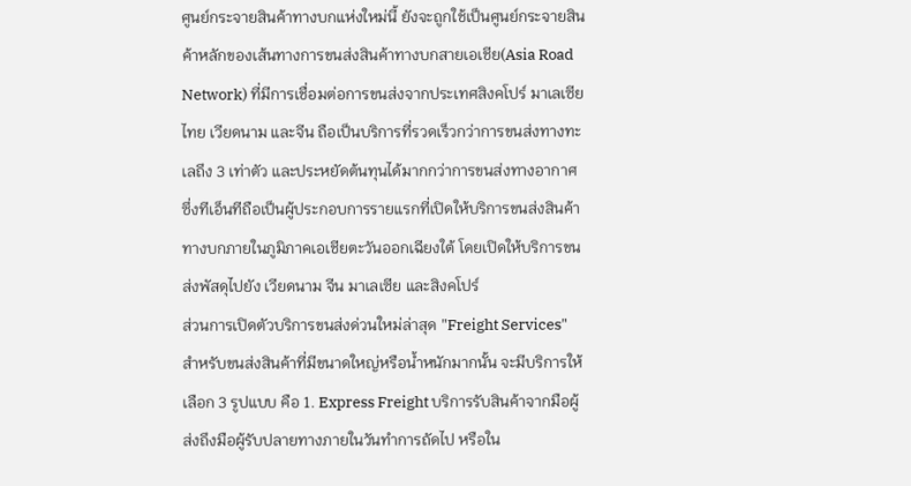ศูนย์กระจายสินค้าทางบกแห่งใหม่นี้ ยังจะถูกใช้เป็นศูนย์กระจายสินค้าหลักของเส้นทางการขนส่งสินค้าทางบกสายเอเชีย(Asia Road Network) ที่มีการเชื่อมต่อการขนส่งจากประเทศสิงคโปร์ มาเลเซีย ไทย เวียดนาม และจีน ถือเป็นบริการที่รวดเร็วกว่าการขนส่งทางทะเลถึง 3 เท่าตัว และประหยัดต้นทุนได้มากกว่าการขนส่งทางอากาศ ซึ่งทีเอ็นทีถือเป็นผู้ประกอบการรายแรกที่เปิดให้บริการขนส่งสินค้าทางบกภายในภูมิภาคเอเชียตะวันออกเฉียงใต้ โดยเปิดให้บริการขนส่งพัสดุไปยัง เวียดนาม จีน มาเลเซีย และสิงคโปร์
ส่วนการเปิดตัวบริการขนส่งด่วนใหม่ล่าสุด "Freight Services" สำหรับขนส่งสินค้าที่มีขนาดใหญ่หรือน้ำหนักมากนั้น จะมีบริการให้เลือก 3 รูปแบบ คือ 1. Express Freight บริการรับสินค้าจากมือผู้ส่งถึงมือผู้รับปลายทางภายในวันทำการถัดไป หรือใน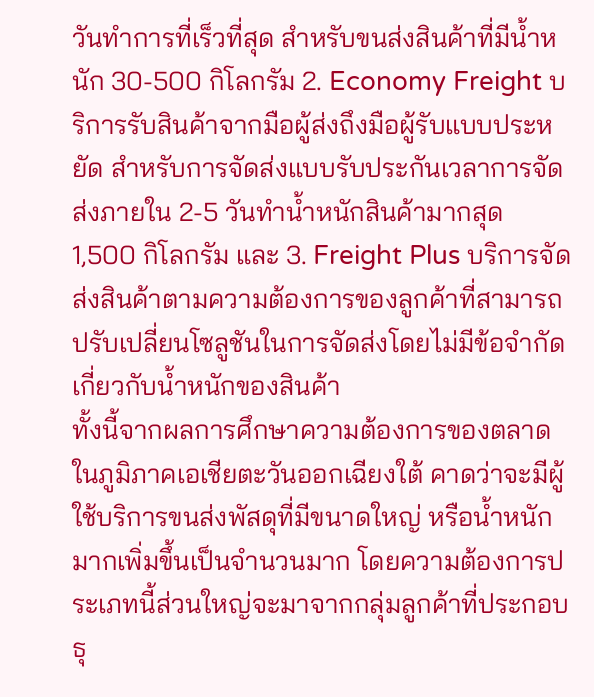วันทำการที่เร็วที่สุด สำหรับขนส่งสินค้าที่มีน้ำหนัก 30-500 กิโลกรัม 2. Economy Freight บริการรับสินค้าจากมือผู้ส่งถึงมือผู้รับแบบประหยัด สำหรับการจัดส่งแบบรับประกันเวลาการจัดส่งภายใน 2-5 วันทำน้ำหนักสินค้ามากสุด 1,500 กิโลกรัม และ 3. Freight Plus บริการจัดส่งสินค้าตามความต้องการของลูกค้าที่สามารถปรับเปลี่ยนโซลูชันในการจัดส่งโดยไม่มีข้อจำกัดเกี่ยวกับน้ำหนักของสินค้า
ทั้งนี้จากผลการศึกษาความต้องการของตลาดในภูมิภาคเอเชียตะวันออกเฉียงใต้ คาดว่าจะมีผู้ใช้บริการขนส่งพัสดุที่มีขนาดใหญ่ หรือน้ำหนักมากเพิ่มขึ้นเป็นจำนวนมาก โดยความต้องการประเภทนี้ส่วนใหญ่จะมาจากกลุ่มลูกค้าที่ประกอบธุ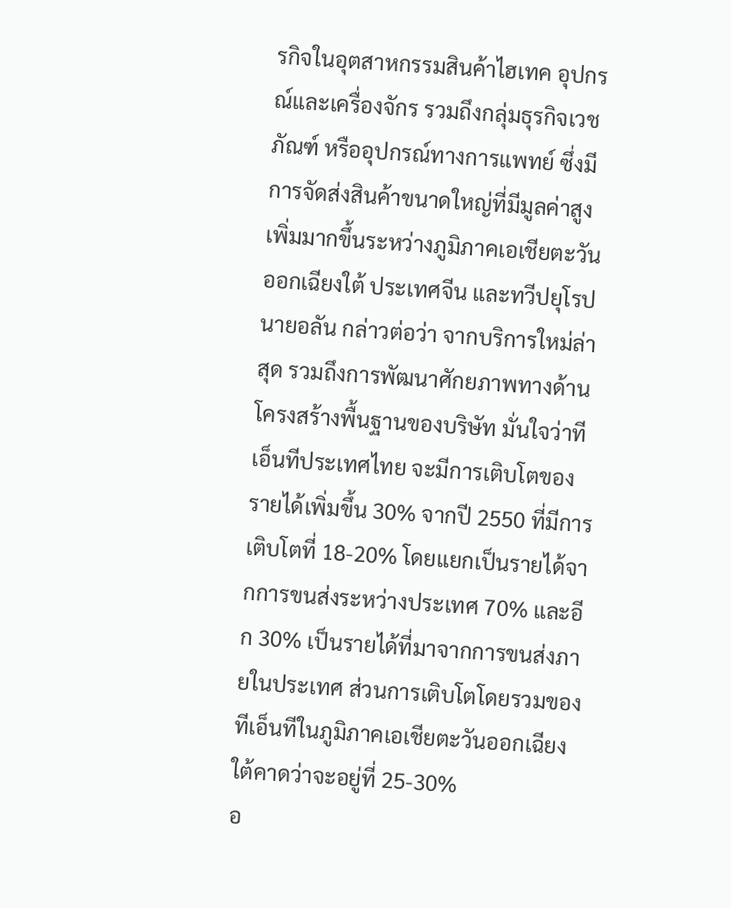รกิจในอุตสาหกรรมสินค้าไฮเทค อุปกรณ์และเครื่องจักร รวมถึงกลุ่มธุรกิจเวชภัณฑ์ หรืออุปกรณ์ทางการแพทย์ ซึ่งมีการจัดส่งสินค้าขนาดใหญ่ที่มีมูลค่าสูงเพิ่มมากขึ้นระหว่างภูมิภาคเอเชียตะวันออกเฉียงใต้ ประเทศจีน และทวีปยุโรป
นายอลัน กล่าวต่อว่า จากบริการใหม่ล่าสุด รวมถึงการพัฒนาศักยภาพทางด้านโครงสร้างพื้นฐานของบริษัท มั่นใจว่าทีเอ็นทีประเทศไทย จะมีการเติบโตของรายได้เพิ่มขึ้น 30% จากปี 2550 ที่มีการเติบโตที่ 18-20% โดยแยกเป็นรายได้จากการขนส่งระหว่างประเทศ 70% และอีก 30% เป็นรายได้ที่มาจากการขนส่งภายในประเทศ ส่วนการเติบโตโดยรวมของทีเอ็นทีในภูมิภาคเอเชียตะวันออกเฉียงใต้คาดว่าจะอยู่ที่ 25-30%
อ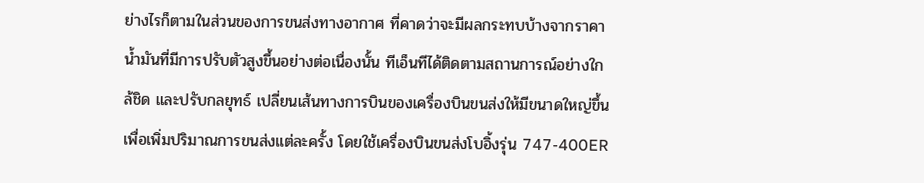ย่างไรก็ตามในส่วนของการขนส่งทางอากาศ ที่คาดว่าจะมีผลกระทบบ้างจากราคาน้ำมันที่มีการปรับตัวสูงขึ้นอย่างต่อเนื่องนั้น ทีเอ็นทีได้ติดตามสถานการณ์อย่างใกล้ชิด และปรับกลยุทธ์ เปลี่ยนเส้นทางการบินของเครื่องบินขนส่งให้มีขนาดใหญ่ขึ้น เพื่อเพิ่มปริมาณการขนส่งแต่ละครั้ง โดยใช้เครื่องบินขนส่งโบอิ้งรุ่น 747-400ER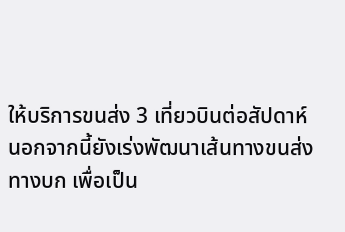ให้บริการขนส่ง 3 เที่ยวบินต่อสัปดาห์ นอกจากนี้ยังเร่งพัฒนาเส้นทางขนส่งทางบก เพื่อเป็น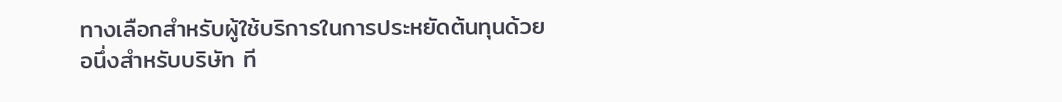ทางเลือกสำหรับผู้ใช้บริการในการประหยัดต้นทุนด้วย
อนึ่งสำหรับบริษัท ที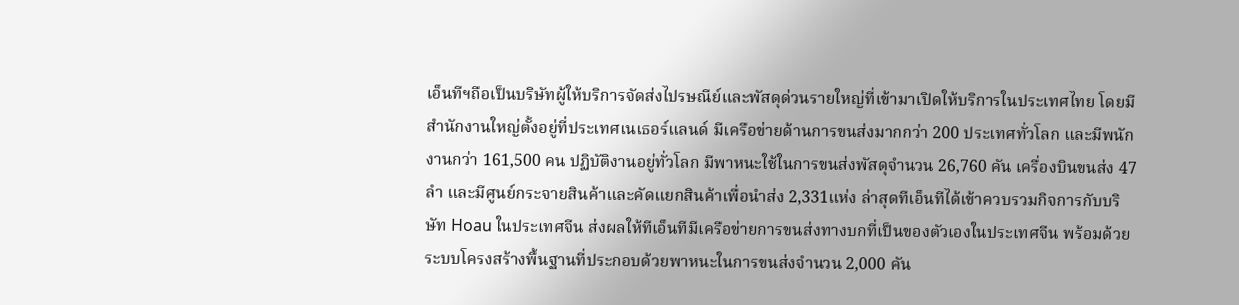เอ็นทีฯถือเป็นบริษัทผู้ให้บริการจัดส่งไปรษณีย์และพัสดุด่วนรายใหญ่ที่เข้ามาเปิดให้บริการในประเทศไทย โดยมีสำนักงานใหญ่ตั้งอยู่ที่ประเทศเนเธอร์แลนด์ มีเครือข่ายด้านการขนส่งมากกว่า 200 ประเทศทั่วโลก และมีพนักงานกว่า 161,500 คน ปฏิบัติงานอยู่ทั่วโลก มีพาหนะใช้ในการขนส่งพัสดุจำนวน 26,760 คัน เครื่องบินขนส่ง 47 ลำ และมีศูนย์กระจายสินค้าและคัดแยกสินค้าเพื่อนำส่ง 2,331แห่ง ล่าสุดทีเอ็นทีได้เข้าควบรวมกิจการกับบริษัท Hoau ในประเทศจีน ส่งผลให้ทีเอ็นทีมีเครือข่ายการขนส่งทางบกที่เป็นของตัวเองในประเทศจีน พร้อมด้วยระบบโครงสร้างพื้นฐานที่ประกอบด้วยพาหนะในการขนส่งจำนวน 2,000 คัน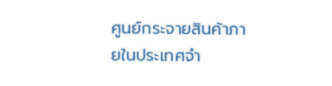ศูนย์กระจายสินค้าภายในประเทศจำ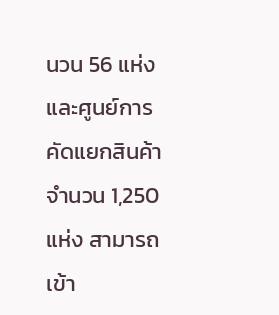นวน 56 แห่ง และศูนย์การคัดแยกสินค้าจำนวน 1,250 แห่ง สามารถเข้า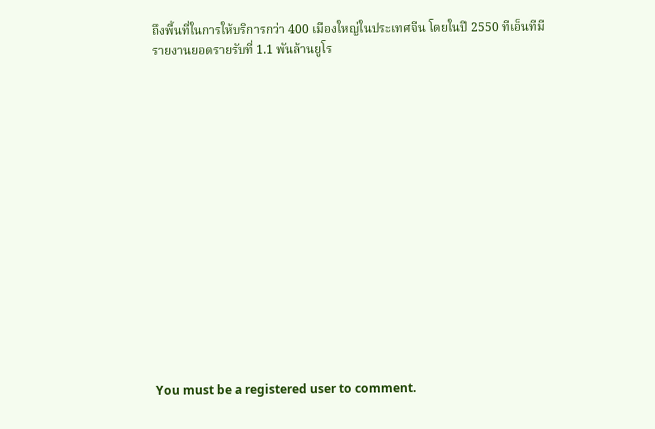ถึงพื้นที่ในการให้บริการกว่า 400 เมืองใหญ่ในประเทศจีน โดยในปี 2550 ทีเอ็นทีมีรายงานยอดรายรับที่ 1.1 พันล้านยูโร
















You must be a registered user to comment.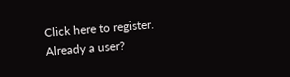Click here to register.
Already a user?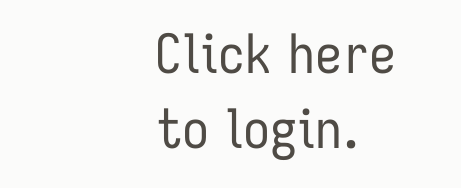Click here to login.